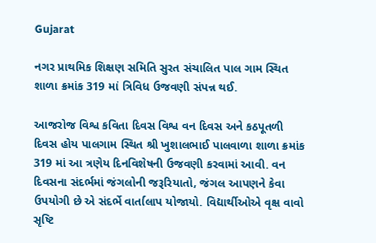Gujarat

નગર પ્રાથમિક શિક્ષણ સમિતિ સુરત સંચાલિત પાલ ગામ સ્થિત શાળા ક્રમાંક 319 માં ત્રિવિધ ઉજવણી સંપન્ન થઈ.

આજરોજ વિશ્વ કવિતા દિવસ વિશ્વ વન દિવસ અને કઠપૂતળી દિવસ હોય પાલગામ સ્થિત શ્રી ખુશાલભાઈ પાલવાળા શાળા ક્રમાંક 319 માં આ ત્રણેય દિનવિશેષની ઉજવણી કરવામાં આવી. વન દિવસના સંદર્ભમાં જંગલોની જરૂરિયાતો, જંગલ આપણને કેવા ઉપયોગી છે એ સંદર્ભે વાર્તાલાપ યોજાયો. વિદ્યાર્થીઓએ વૃક્ષ વાવો સૃષ્ટિ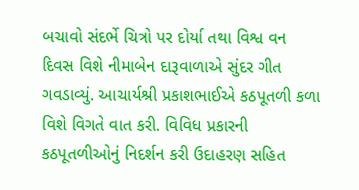બચાવો સંદર્ભે ચિત્રો પર દોર્યા તથા વિશ્વ વન દિવસ વિશે નીમાબેન દારૂવાળાએ સુંદર ગીત ગવડાવ્યું. આચાર્યશ્રી પ્રકાશભાઈએ કઠપૂતળી કળા વિશે વિગતે વાત કરી. વિવિધ પ્રકારની કઠપૂતળીઓનું નિદર્શન કરી ઉદાહરણ સહિત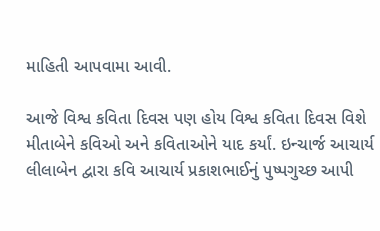માહિતી આપવામા આવી.

આજે વિશ્વ કવિતા દિવસ પણ હોય વિશ્વ કવિતા દિવસ વિશે મીતાબેને કવિઓ અને કવિતાઓને યાદ કર્યાં. ઇન્ચાર્જ આચાર્ય લીલાબેન દ્વારા કવિ આચાર્ય પ્રકાશભાઈનું પુષ્પગુચ્છ આપી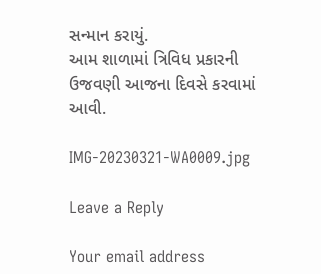સન્માન કરાયું.
આમ શાળામાં ત્રિવિધ પ્રકારની ઉજવણી આજના દિવસે કરવામાં આવી.

IMG-20230321-WA0009.jpg

Leave a Reply

Your email address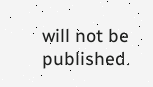will not be published.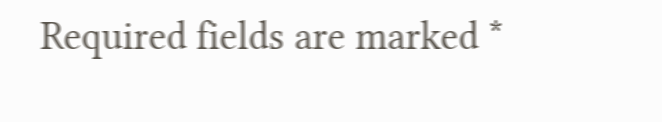Required fields are marked *